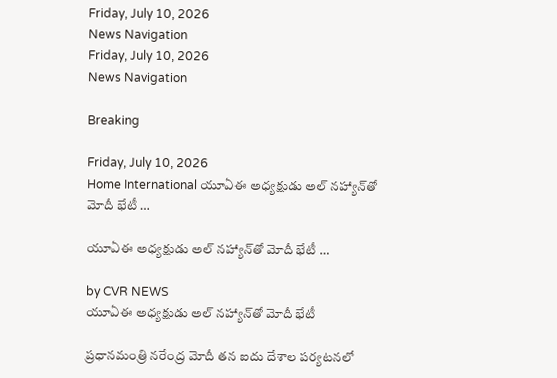Friday, July 10, 2026
News Navigation
Friday, July 10, 2026
News Navigation

Breaking

Friday, July 10, 2026
Home International యూఏఈ అధ్యక్షుడు అల్ నహ్యాన్‍తో మోదీ భేటీ …

యూఏఈ అధ్యక్షుడు అల్ నహ్యాన్‍తో మోదీ భేటీ …

by CVR NEWS
యూఏఈ అధ్యక్షుడు అల్ నహ్యాన్‍తో మోదీ భేటీ

ప్రధానమంత్రి నరేంద్ర మోదీ తన ఐదు దేశాల పర్యటనలో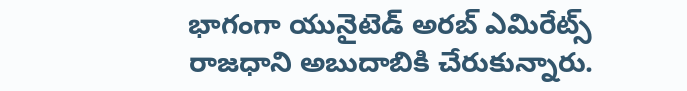భాగంగా యునైటెడ్ అరబ్ ఎమిరేట్స్ రాజధాని అబుదాబికి చేరుకున్నారు.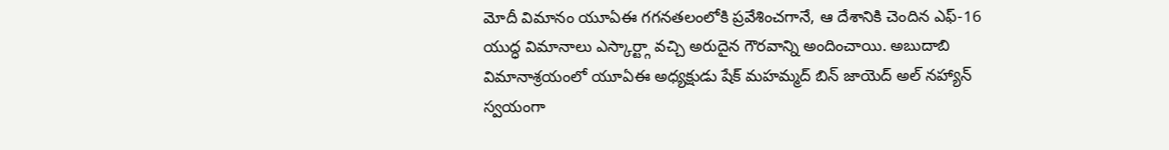మోదీ విమానం యూఏఈ గగనతలంలోకి ప్రవేశించగానే, ఆ దేశానికి చెందిన ఎఫ్-16 యుద్ధ విమానాలు ఎస్కార్ట్గా వచ్చి అరుదైన గౌరవాన్ని అందించాయి. అబుదాబి విమానాశ్రయంలో యూఏఈ అధ్యక్షుడు షేక్ మహమ్మద్ బిన్ జాయెద్ అల్ నహ్యాన్ స్వయంగా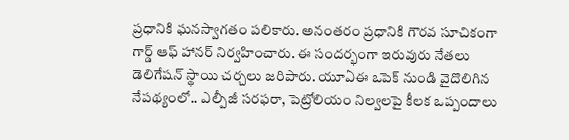ప్రధానికి ఘనస్వాగతం పలికారు. అనంతరం ప్రధానికి గౌరవ సూచికంగా గార్డ్ ఆఫ్ హానర్ నిర్వహించారు. ఈ సందర్భంగా ఇరువురు నేతలు డెలిగేషన్ స్థాయి చర్చలు జరిపారు. యూఏఈ ఒపెక్ నుండి వైదొలిగిన నేపథ్యంలో.. ఎల్పీజీ సరఫరా, పెట్రోలియం నిల్వలపై కీలక ఒప్పందాలు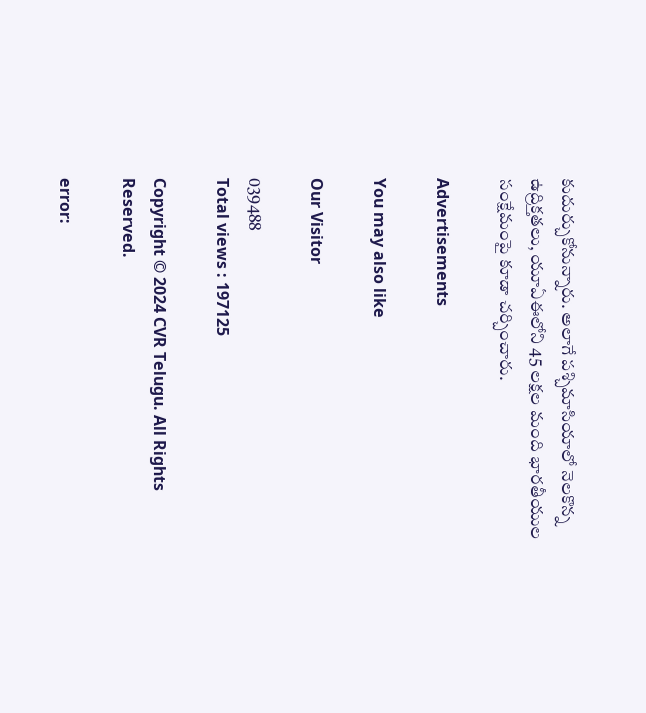కుదుర్చుకోనున్నారు. అలాగే పశ్చిమాసియాలో నెలకొన్న ఉద్రిక్తతలు, యూఏఈలోని 45 లక్షల మంది భారతీయుల సంక్షేమంపై కూడా చర్చించారు.

Advertisements

You may also like

Our Visitor

039488
Total views : 197125

Copyright © 2024 CVR Telugu. All Rights Reserved.

error: